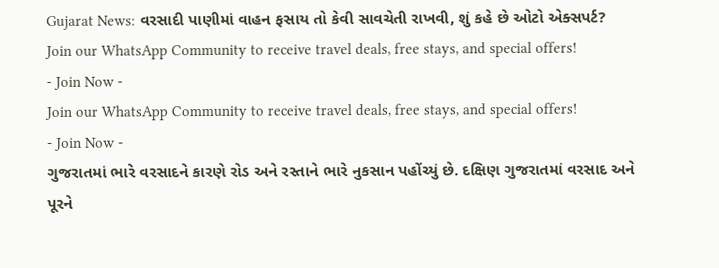Gujarat News: વરસાદી પાણીમાં વાહન ફસાય તો કેવી સાવચેતી રાખવી, શું કહે છે ઓટો એક્સપર્ટ?
Join our WhatsApp Community to receive travel deals, free stays, and special offers!
- Join Now -
Join our WhatsApp Community to receive travel deals, free stays, and special offers!
- Join Now -
ગુજરાતમાં ભારે વરસાદને કારણે રોડ અને રસ્તાને ભારે નુકસાન પહોંચ્યું છે. દક્ષિણ ગુજરાતમાં વરસાદ અને પૂરને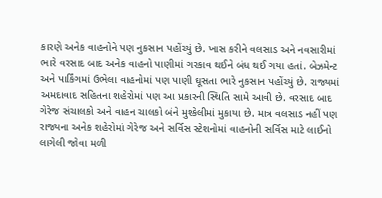કારણે અનેક વાહનોને પણ નુકસાન પહોંચ્યું છે. ખાસ કરીને વલસાડ અને નવસારીમાં ભારે વરસાદ બાદ અનેક વાહનો પાણીમાં ગરકાવ થઈને બંધ થઈ ગયા હતાં. બેઝમેન્ટ અને પાર્કિંગમાં ઉભેલા વાહનોમાં પણ પાણી ઘૂસતા ભારે નુકસાન પહોંચ્યું છે. રાજ્યમાં અમદાવાદ સહિતના શહેરોમાં પણ આ પ્રકારની સ્થિતિ સામે આવી છે. વરસાદ બાદ ગેરેજ સંચાલકો અને વાહન ચાલકો બંને મુશ્કેલીમાં મુકાયા છે. માત્ર વલસાડ નહીં પણ રાજ્યના અનેક શહેરોમાં ગેરેજ અને સર્વિસ સ્ટેશનોમાં વાહનોની સર્વિસ માટે લાઈનો લાગેલી જોવા મળી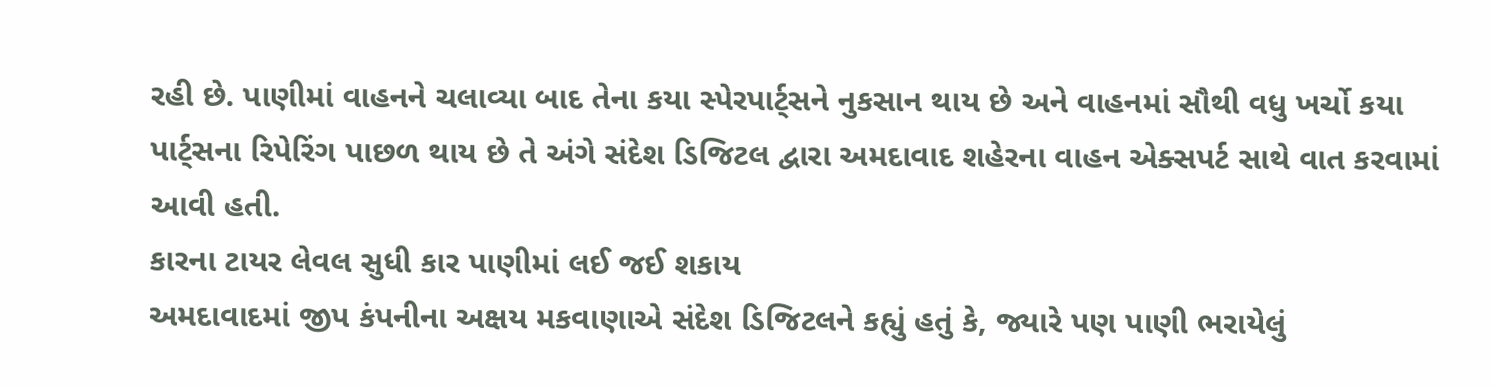રહી છે. પાણીમાં વાહનને ચલાવ્યા બાદ તેના કયા સ્પેરપાર્ટ્સને નુકસાન થાય છે અને વાહનમાં સૌથી વધુ ખર્ચો કયા પાર્ટ્સના રિપેરિંગ પાછળ થાય છે તે અંગે સંદેશ ડિજિટલ દ્વારા અમદાવાદ શહેરના વાહન એક્સપર્ટ સાથે વાત કરવામાં આવી હતી.
કારના ટાયર લેવલ સુધી કાર પાણીમાં લઈ જઈ શકાય
અમદાવાદમાં જીપ કંપનીના અક્ષય મકવાણાએ સંદેશ ડિજિટલને કહ્યું હતું કે, જ્યારે પણ પાણી ભરાયેલું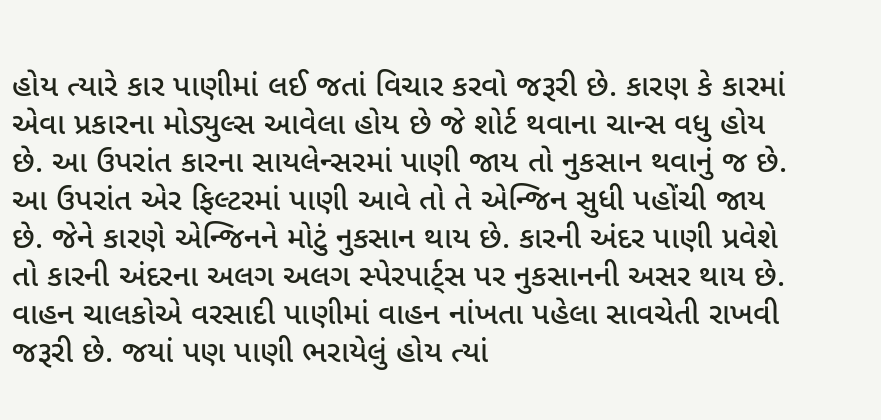હોય ત્યારે કાર પાણીમાં લઈ જતાં વિચાર કરવો જરૂરી છે. કારણ કે કારમાં એવા પ્રકારના મોડ્યુલ્સ આવેલા હોય છે જે શોર્ટ થવાના ચાન્સ વધુ હોય છે. આ ઉપરાંત કારના સાયલેન્સરમાં પાણી જાય તો નુકસાન થવાનું જ છે. આ ઉપરાંત એર ફિલ્ટરમાં પાણી આવે તો તે એન્જિન સુધી પહોંચી જાય છે. જેને કારણે એન્જિનને મોટું નુકસાન થાય છે. કારની અંદર પાણી પ્રવેશે તો કારની અંદરના અલગ અલગ સ્પેરપાર્ટ્સ પર નુકસાનની અસર થાય છે. વાહન ચાલકોએ વરસાદી પાણીમાં વાહન નાંખતા પહેલા સાવચેતી રાખવી જરૂરી છે. જયાં પણ પાણી ભરાયેલું હોય ત્યાં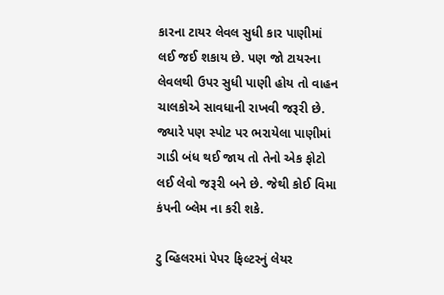કારના ટાયર લેવલ સુધી કાર પાણીમાં લઈ જઈ શકાય છે. પણ જો ટાયરના લેવલથી ઉપર સુધી પાણી હોય તો વાહન ચાલકોએ સાવધાની રાખવી જરૂરી છે. જ્યારે પણ સ્પોટ પર ભરાયેલા પાણીમાં ગાડી બંધ થઈ જાય તો તેનો એક ફોટો લઈ લેવો જરૂરી બને છે. જેથી કોઈ વિમા કંપની બ્લેમ ના કરી શકે.

ટુ વ્હિલરમાં પેપર ફિલ્ટરનું લેયર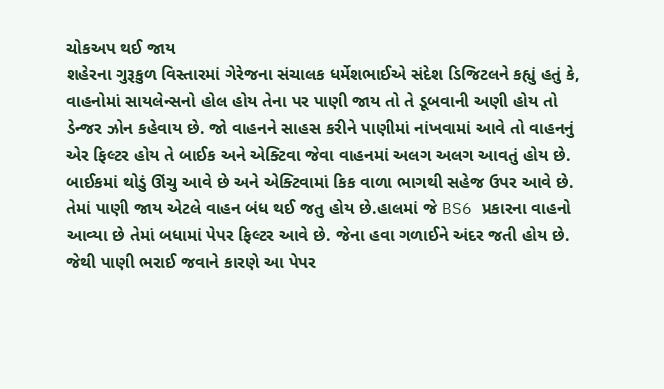ચોકઅપ થઈ જાય
શહેરના ગુરૂકુળ વિસ્તારમાં ગેરેજના સંચાલક ધર્મેશભાઈએ સંદેશ ડિજિટલને કહ્યું હતું કે, વાહનોમાં સાયલેન્સનો હોલ હોય તેના પર પાણી જાય તો તે ડૂબવાની અણી હોય તો ડેન્જર ઝોન કહેવાય છે. જો વાહનને સાહસ કરીને પાણીમાં નાંખવામાં આવે તો વાહનનું એર ફિલ્ટર હોય તે બાઈક અને એક્ટિવા જેવા વાહનમાં અલગ અલગ આવતું હોય છે. બાઈકમાં થોડું ઊંચુ આવે છે અને એક્ટિવામાં કિક વાળા ભાગથી સહેજ ઉપર આવે છે. તેમાં પાણી જાય એટલે વાહન બંધ થઈ જતુ હોય છે.હાલમાં જે BS6 પ્રકારના વાહનો આવ્યા છે તેમાં બધામાં પેપર ફિલ્ટર આવે છે. જેના હવા ગળાઈને અંદર જતી હોય છે. જેથી પાણી ભરાઈ જવાને કારણે આ પેપર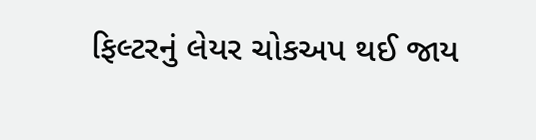ફિલ્ટરનું લેયર ચોકઅપ થઈ જાય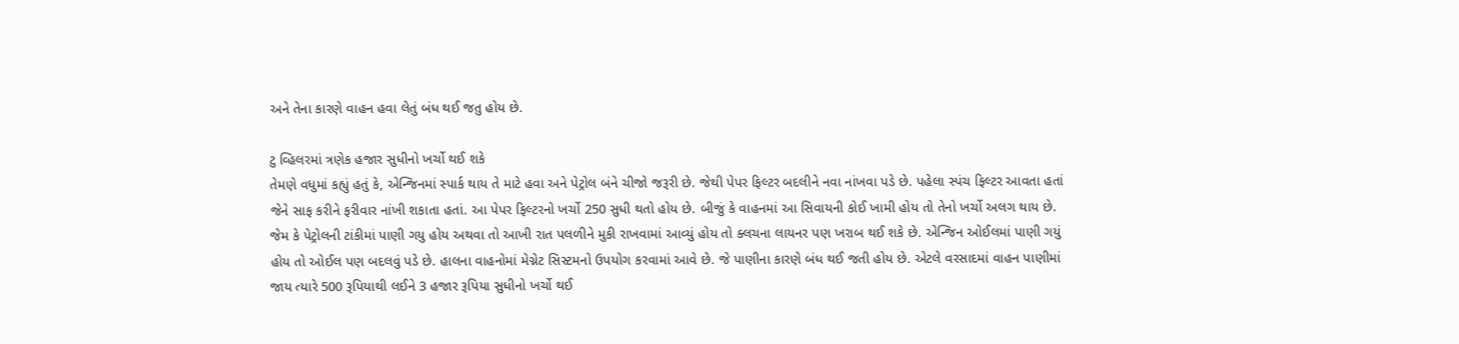અને તેના કારણે વાહન હવા લેતું બંધ થઈ જતુ હોય છે.

ટુ વ્હિલરમાં ત્રણેક હજાર સુધીનો ખર્ચો થઈ શકે
તેમણે વધુમાં કહ્યું હતું કે, એન્જિનમાં સ્પાર્ક થાય તે માટે હવા અને પેટ્રોલ બંને ચીજો જરૂરી છે. જેથી પેપર ફિલ્ટર બદલીને નવા નાંખવા પડે છે. પહેલા સ્પંચ ફિલ્ટર આવતા હતાં જેને સાફ કરીને ફરીવાર નાંખી શકાતા હતાં. આ પેપર ફિલ્ટરનો ખર્ચો 250 સુધી થતો હોય છે. બીજું કે વાહનમાં આ સિવાયની કોઈ ખામી હોય તો તેનો ખર્ચો અલગ થાય છે. જેમ કે પેટ્રોલની ટાંકીમાં પાણી ગયુ હોય અથવા તો આખી રાત પલળીને મુકી રાખવામાં આવ્યું હોય તો ક્લચના લાયનર પણ ખરાબ થઈ શકે છે. એન્જિન ઓઈલમાં પાણી ગયું હોય તો ઓઈલ પણ બદલવું પડે છે. હાલના વાહનોમાં મેગ્નેટ સિસ્ટમનો ઉપયોગ કરવામાં આવે છે. જે પાણીના કારણે બંધ થઈ જતી હોય છે. એટલે વરસાદમાં વાહન પાણીમાં જાય ત્યારે 500 રૂપિયાથી લઈને 3 હજાર રૂપિયા સુધીનો ખર્ચો થઈ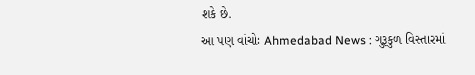શકે છે.
આ પણ વાંચોઃ Ahmedabad News : ગુરૂકુળ વિસ્તારમાં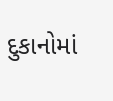દુકાનોમાં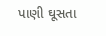પાણી ઘૂસતા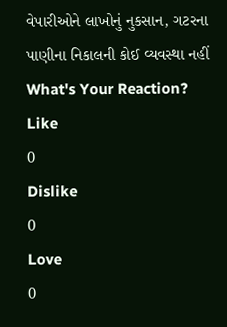વેપારીઓને લાખોનું નુકસાન, ગટરના પાણીના નિકાલની કોઈ વ્યવસ્થા નહીં
What's Your Reaction?
Like
0
Dislike
0
Love
0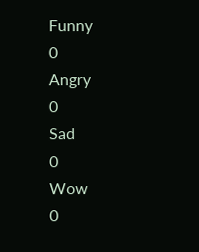Funny
0
Angry
0
Sad
0
Wow
0